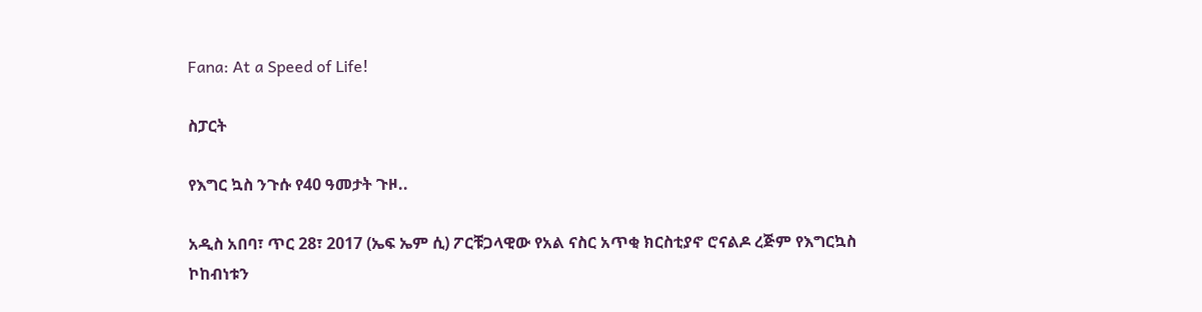Fana: At a Speed of Life!

ስፓርት

የእግር ኳስ ንጉሱ የ40 ዓመታት ጉዞ..

አዲስ አበባ፣ ጥር 28፣ 2017 (ኤፍ ኤም ሲ) ፖርቹጋላዊው የአል ናስር አጥቂ ክርስቲያኖ ሮናልዶ ረጅም የእግርኳስ ኮከብነቱን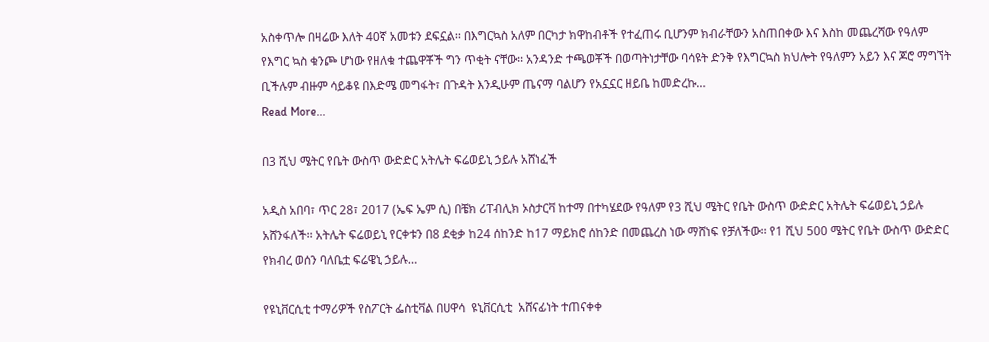አስቀጥሎ በዛሬው እለት 40ኛ አመቱን ደፍኗል፡፡ በእግርኳስ አለም በርካታ ክዋከብቶች የተፈጠሩ ቢሆንም ክብራቸውን አስጠበቀው እና እስከ መጨረሻው የዓለም የእግር ኳስ ቁንጮ ሆነው የዘለቁ ተጨዋቾች ግን ጥቂት ናቸው፡፡ አንዳንድ ተጫወቾች በወጣትነታቸው ባሳዩት ድንቅ የእግርኳስ ክህሎት የዓለምን አይን እና ጆሮ ማግኘት ቢችሉም ብዙም ሳይቆዩ በእድሜ መግፋት፣ በጉዳት እንዲሁም ጤናማ ባልሆን የአኗኗር ዘይቤ ከመድረኩ…
Read More...

በ3 ሺህ ሜትር የቤት ውስጥ ውድድር አትሌት ፍሬወይኒ ኃይሉ አሸነፈች

አዲስ አበባ፣ ጥር 28፣ 2017 (ኤፍ ኤም ሲ) በቼክ ሪፐብሊክ ኦስታርቫ ከተማ በተካሄደው የዓለም የ3 ሺህ ሜትር የቤት ውስጥ ውድድር አትሌት ፍሬወይኒ ኃይሉ አሸንፋለች፡፡ አትሌት ፍሬወይኒ የርቀቱን በ8 ደቂቃ ከ24 ሰከንድ ከ17 ማይክሮ ሰከንድ በመጨረስ ነው ማሸነፍ የቻለችው፡፡ የ1 ሺህ 500 ሜትር የቤት ውስጥ ውድድር የክብረ ወሰን ባለቤቷ ፍሬዌኒ ኃይሉ…

የዩኒቨርሲቲ ተማሪዎች የስፖርት ፌስቲቫል በሀዋሳ  ዩኒቨርሲቲ  አሸናፊነት ተጠናቀቀ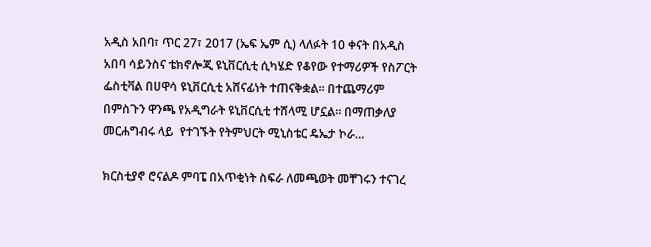አዲስ አበባ፣ ጥር 27፣ 2017 (ኤፍ ኤም ሲ) ላለፉት 10 ቀናት በአዲስ አበባ ሳይንስና ቴክኖሎጂ ዩኒቨርሲቲ ሲካሄድ የቆየው የተማሪዎች የስፖርት ፌስቲቫል በሀዋሳ ዩኒቨርሲቲ አሸናፊነት ተጠናቅቋል፡፡ በተጨማሪም  በምስጉን ዋንጫ የአዲግራት ዩኒቨርሲቲ ተሸላሚ ሆኗል። በማጠቃለያ መርሐግብሩ ላይ  የተገኙት የትምህርት ሚኒስቴር ዴኤታ ኮራ…

ክርስቲያኖ ሮናልዶ ምባፔ በአጥቂነት ስፍራ ለመጫወት መቸገሩን ተናገረ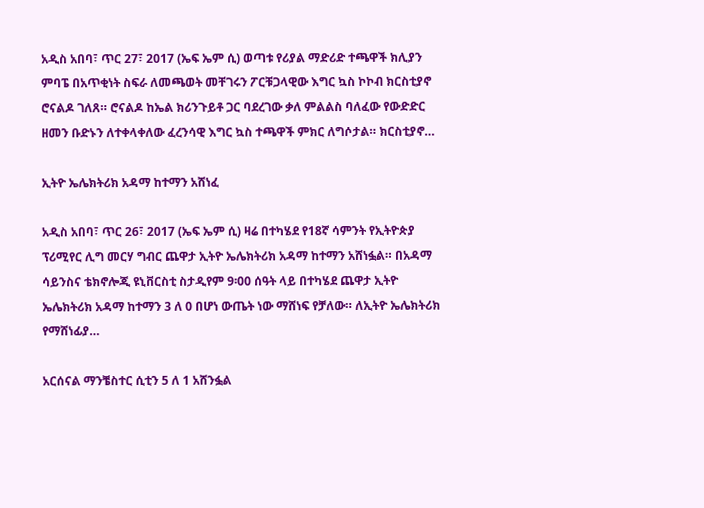አዲስ አበባ፣ ጥር 27፣ 2017 (ኤፍ ኤም ሲ) ወጣቱ የሪያል ማድሪድ ተጫዋች ክሊያን ምባፔ በአጥቂነት ስፍራ ለመጫወት መቸገሩን ፖርቹጋላዊው እግር ኳስ ኮኮብ ክርስቲያኖ ሮናልዶ ገለጸ። ሮናልዶ ከኤል ክሪንጉይቶ ጋር ባደረገው ቃለ ምልልስ ባለፈው የውድድር ዘመን ቡድኑን ለተቀላቀለው ፈረንሳዊ እግር ኳስ ተጫዋች ምክር ለግሶታል። ክርስቲያኖ…

ኢትዮ ኤሌክትሪክ አዳማ ከተማን አሸነፈ

አዲስ አበባ፣ ጥር 26፣ 2017 (ኤፍ ኤም ሲ) ዛሬ በተካሄደ የ18ኛ ሳምንት የኢትዮጵያ ፕሪሚየር ሊግ መርሃ ግብር ጨዋታ ኢትዮ ኤሌክትሪክ አዳማ ከተማን አሸነፏል። በአዳማ ሳይንስና ቴክኖሎጂ ዩኒቨርስቲ ስታዲየም 9፡00 ሰዓት ላይ በተካሄደ ጨዋታ ኢትዮ ኤሌክትሪክ አዳማ ከተማን 3 ለ 0 በሆነ ውጤት ነው ማሸነፍ የቻለው። ለኢትዮ ኤሌክትሪክ የማሸነፊያ…

አርሰናል ማንቼስተር ሲቲን 5 ለ 1 አሸንፏል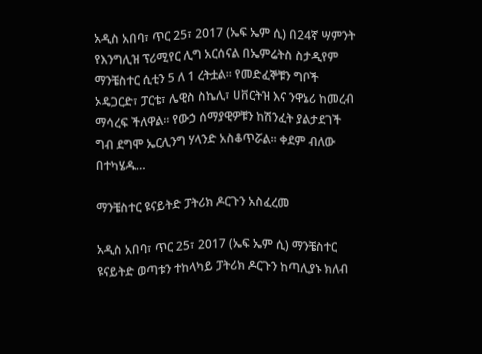አዲስ አበባ፣ ጥር 25፣ 2017 (ኤፍ ኤም ሲ) በ24ኛ ሣምንት የእንግሊዝ ፕሪሚየር ሊግ አርሰናል በኤምሬትስ ስታዲየም ማንቼስተር ሲቲን 5 ለ 1 ረትቷል፡፡ የመድፈኞቹን ግቦች ኦዴጋርድ፣ ፓርቴ፣ ሌዊስ ስኬሊ፣ ሀቨርትዝ እና ንዋኔሪ ከመረብ ማሳረፍ ችለዋል፡፡ የውኃ ሰማያዊዎቹን ከሽንፈት ያልታደገች ግብ ደግሞ ኤርሊንግ ሃላንድ አስቆጥሯል፡፡ ቀደም ብለው በተካሄዱ…

ማንቼስተር ዩናይትድ ፓትሪክ ዶርጉን አስፈረመ

አዲስ አበባ፣ ጥር 25፣ 2017 (ኤፍ ኤም ሲ) ማንቼስተር ዩናይትድ ወጣቱን ተከላካይ ፓትሪክ ዶርጉን ከጣሊያኑ ክለብ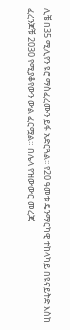ሊቼ በ35 ሚሊየን ዩሮ ማስፈረሙን ይፋ አድርጓል፡፡ የ20 ዓመቱ ዴንማርካዊ ተከላካይ በዩናይትድ እስከ ፈረንጆቹ 2030 የሚያቆየውን ውል ፈርሟል። በሌላ የዝውውር መረጃ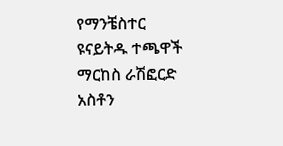የማንቼስተር ዩናይትዱ ተጫዋች ማርከስ ራሽፎርድ አስቶን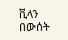ቪላን በውሰት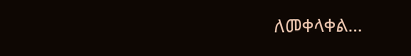ለመቀላቀል…